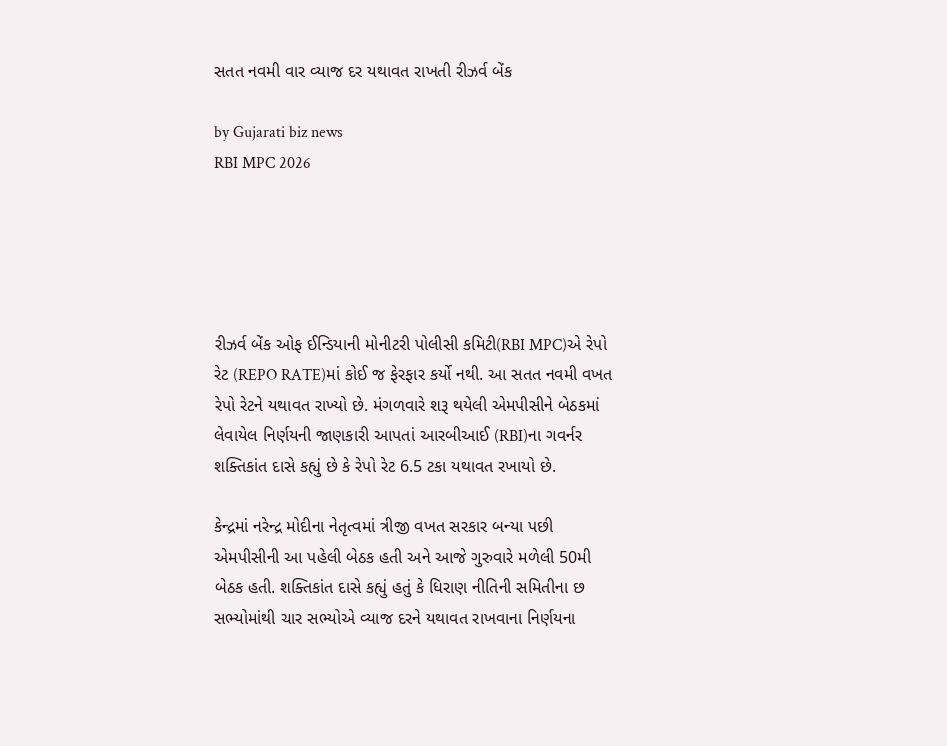સતત નવમી વાર વ્યાજ દર યથાવત રાખતી રીઝર્વ બેંક

by Gujarati biz news
RBI MPC 2026





રીઝર્વ બેંક ઓફ ઈન્ડિયાની મોનીટરી પોલીસી કમિટી(RBI MPC)એ રેપો રેટ (REPO RATE)માં કોઈ જ ફેરફાર કર્યો નથી. આ સતત નવમી વખત રેપો રેટને યથાવત રાખ્યો છે. મંગળવારે શરૂ થયેલી એમપીસીને બેઠકમાં લેવાયેલ નિર્ણયની જાણકારી આપતાં આરબીઆઈ (RBI)ના ગવર્નર શક્તિકાંત દાસે કહ્યું છે કે રેપો રેટ 6.5 ટકા યથાવત રખાયો છે.

કેન્દ્રમાં નરેન્દ્ર મોદીના નેતૃત્વમાં ત્રીજી વખત સરકાર બન્યા પછી એમપીસીની આ પહેલી બેઠક હતી અને આજે ગુરુવારે મળેલી 50મી બેઠક હતી. શક્તિકાંત દાસે કહ્યું હતું કે ધિરાણ નીતિની સમિતીના છ સભ્યોમાંથી ચાર સભ્યોએ વ્યાજ દરને યથાવત રાખવાના નિર્ણયના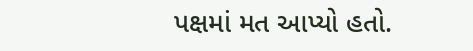પક્ષમાં મત આપ્યો હતો.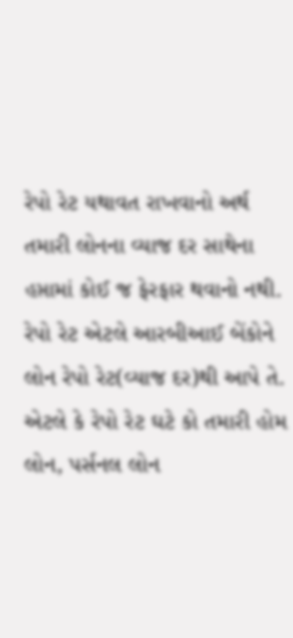રેપો રેટ યથાવત રાખવાનો અર્થ તમારી લોનના વ્યાજ દર સાથેના હપ્તામાં કોઈ જ ફેરફાર થવાનો નથી. રેપો રેટ એટલે આરબીઆઈ બેંકોને લોન રેપો રેટ(વ્યાજ દર)થી આપે તે. એટલે કે રેપો રેટ ઘટે કો તમારી હોમ લોન, પર્સનલ લોન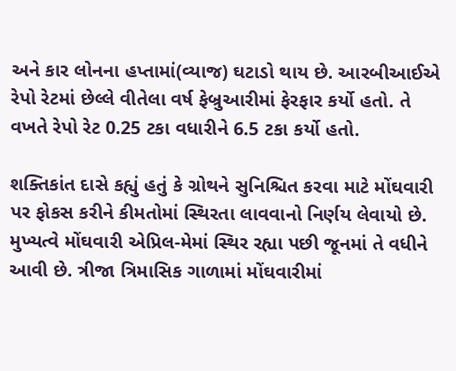અને કાર લોનના હપ્તામાં(વ્યાજ) ઘટાડો થાય છે. આરબીઆઈએ રેપો રેટમાં છેલ્લે વીતેલા વર્ષ ફેબ્રુઆરીમાં ફેરફાર કર્યો હતો. તે વખતે રેપો રેટ 0.25 ટકા વધારીને 6.5 ટકા કર્યો હતો.

શક્તિકાંત દાસે કહ્યું હતું કે ગ્રોથને સુનિશ્ચિત કરવા માટે મોંઘવારી પર ફોકસ કરીને કીમતોમાં સ્થિરતા લાવવાનો નિર્ણય લેવાયો છે. મુખ્યત્વે મોંઘવારી એપ્રિલ-મેમાં સ્થિર રહ્યા પછી જૂનમાં તે વધીને આવી છે. ત્રીજા ત્રિમાસિક ગાળામાં મોંઘવારીમાં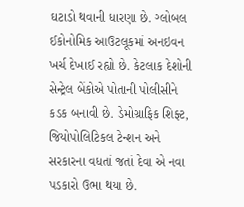ઘટાડો થવાની ધારણા છે. ગ્લોબલ ઈકોનોમિક આઉટલૂકમાં અનઇવન ખર્ચ દેખાઈ રહ્યો છે. કેટલાક દેશોની સેન્ટ્રેલ બેંકોએ પોતાની પોલીસીને કડક બનાવી છે. ડેમોગ્રાફિક શિફ્ટ, જિયોપોલિટિકલ ટેન્શન અને સરકારના વધતાં જતાં દેવા એ નવા પડકારો ઉભા થયા છે.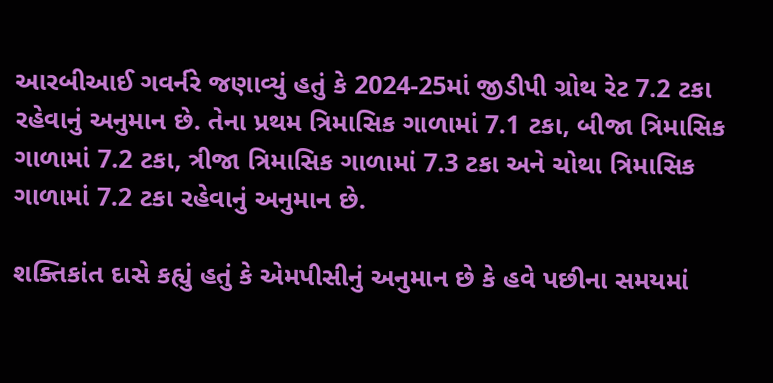આરબીઆઈ ગવર્નરે જણાવ્યું હતું કે 2024-25માં જીડીપી ગ્રોથ રેટ 7.2 ટકા રહેવાનું અનુમાન છે. તેના પ્રથમ ત્રિમાસિક ગાળામાં 7.1 ટકા, બીજા ત્રિમાસિક ગાળામાં 7.2 ટકા, ત્રીજા ત્રિમાસિક ગાળામાં 7.3 ટકા અને ચોથા ત્રિમાસિક ગાળામાં 7.2 ટકા રહેવાનું અનુમાન છે.

શક્તિકાંત દાસે કહ્યું હતું કે એમપીસીનું અનુમાન છે કે હવે પછીના સમયમાં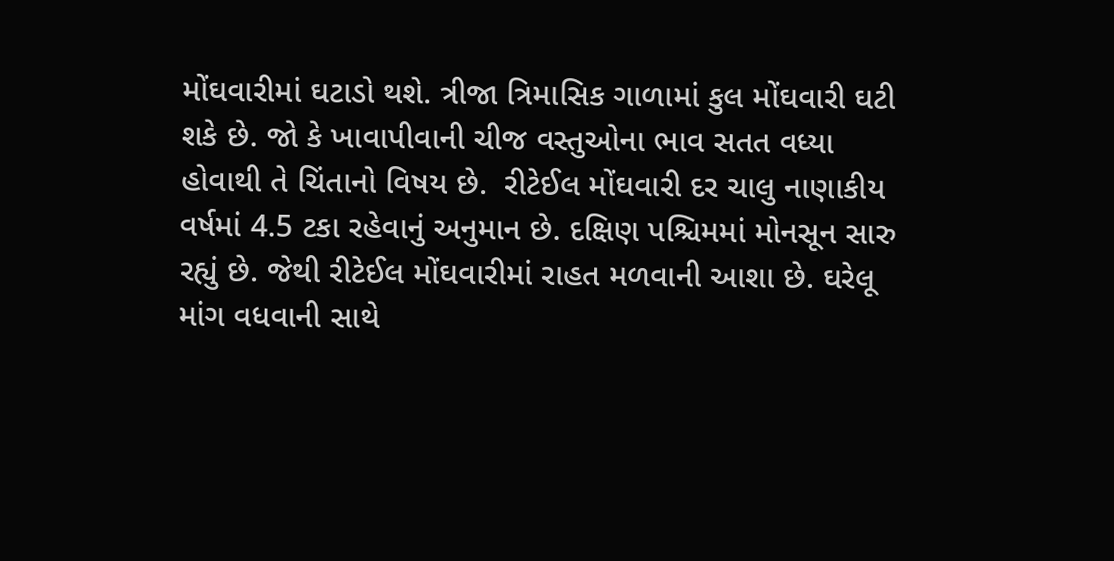મોંઘવારીમાં ઘટાડો થશે. ત્રીજા ત્રિમાસિક ગાળામાં કુલ મોંઘવારી ઘટી શકે છે. જો કે ખાવાપીવાની ચીજ વસ્તુઓના ભાવ સતત વધ્યા હોવાથી તે ચિંતાનો વિષય છે.  રીટેઈલ મોંઘવારી દર ચાલુ નાણાકીય વર્ષમાં 4.5 ટકા રહેવાનું અનુમાન છે. દક્ષિણ પશ્ચિમમાં મોનસૂન સારુ રહ્યું છે. જેથી રીટેઈલ મોંઘવારીમાં રાહત મળવાની આશા છે. ઘરેલૂ માંગ વધવાની સાથે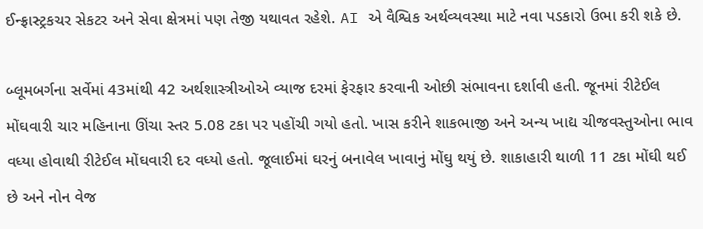ઈન્ફ્રાસ્ટ્રકચર સેકટર અને સેવા ક્ષેત્રમાં પણ તેજી યથાવત રહેશે. AI એ વૈશ્વિક અર્થવ્યવસ્થા માટે નવા પડકારો ઉભા કરી શકે છે.

બ્લૂમબર્ગના સર્વેમાં 43માંથી 42 અર્થશાસ્ત્રીઓએ વ્યાજ દરમાં ફેરફાર કરવાની ઓછી સંભાવના દર્શાવી હતી. જૂનમાં રીટેઈલ મોંઘવારી ચાર મહિનાના ઊંચા સ્તર 5.08 ટકા પર પહોંચી ગયો હતો. ખાસ કરીને શાકભાજી અને અન્ય ખાદ્ય ચીજવસ્તુઓના ભાવ વધ્યા હોવાથી રીટેઈલ મોંઘવારી દર વધ્યો હતો. જૂલાઈમાં ઘરનું બનાવેલ ખાવાનું મોંઘુ થયું છે. શાકાહારી થાળી 11 ટકા મોંઘી થઈ છે અને નોન વેજ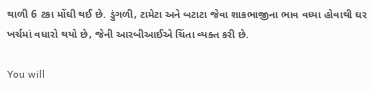થાળી 6 ટકા મોંઘી થઈ છે. ડુંગળી, ટામેટા અને બટાટા જેવા શાકભાજીના ભાવ વધ્યા હોવાથી ઘર ખર્ચમાં વધારો થયો છે, જેની આરબીઆઈએ ચિંતા વ્યક્ત કરી છે.

You will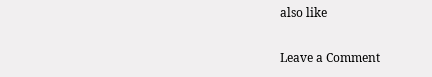also like

Leave a Comment